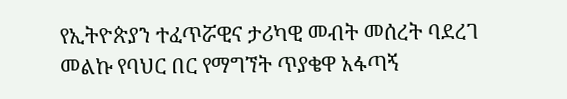የኢትዮጵያን ተፈጥሯዊና ታሪካዊ መብት መሰረት ባደረገ መልኩ የባህር በር የማግኘት ጥያቄዋ አፋጣኝ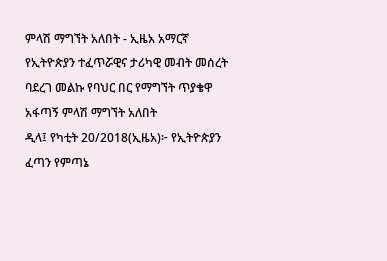ምላሽ ማግኘት አለበት - ኢዜአ አማርኛ
የኢትዮጵያን ተፈጥሯዊና ታሪካዊ መብት መሰረት ባደረገ መልኩ የባህር በር የማግኘት ጥያቄዋ አፋጣኝ ምላሽ ማግኘት አለበት
ዲላ፤ የካቲት 20/2018(ኢዜአ)፦ የኢትዮጵያን ፈጣን የምጣኔ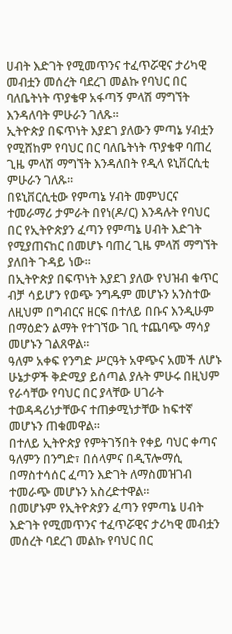ሀብት እድገት የሚመጥንና ተፈጥሯዊና ታሪካዊ መብቷን መሰረት ባደረገ መልኩ የባህር በር ባለቤትነት ጥያቄዋ አፋጣኝ ምላሽ ማግኘት እንዳለባት ምሁራን ገለጹ።
ኢትዮጵያ በፍጥነት እያደገ ያለውን ምጣኔ ሃብቷን የሚሸከም የባህር በር ባለቤትነት ጥያቄዋ ባጠረ ጊዜ ምላሽ ማግኘት እንዳለበት የዲላ ዩኒቨርሲቲ ምሁራን ገለጹ።
በዩኒቨርሲቲው የምጣኔ ሃብት መምህርና ተመራማሪ ታምራት በየነ(ዶ/ር) እንዳሉት የባህር በር የኢትዮጵያን ፈጣን የምጣኔ ሀብት እድገት የሚያጠናከር በመሆኑ ባጠረ ጊዜ ምላሽ ማግኘት ያለበት ጉዳይ ነው።
በኢትዮጵያ በፍጥነት እያደገ ያለው የህዝብ ቁጥር ብቻ ሳይሆን የወጭ ንግዱም መሆኑን አንስተው ለዚህም በግብርና ዘርፍ በተለይ በቡና እንዲሁም በማዕድን ልማት የተገኘው ገቢ ተጨባጭ ማሳያ መሆኑን ገልጸዋል።
ዓለም አቀፍ የንግድ ሥርዓት አዋጭና አመች ለሆኑ ሁኔታዎች ቅድሚያ ይሰጣል ያሉት ምሁሩ በዚህም የራሳቸው የባህር በር ያላቸው ሀገራት ተወዳዳሪነታቸውና ተጠቃሚነታቸው ከፍተኛ መሆኑን ጠቁመዋል።
በተለይ ኢትዮጵያ የምትገኝበት የቀይ ባህር ቀጣና ዓለምን በንግድ፣ በሰላምና በዲፕሎማሲ በማስተሳሰር ፈጣን እድገት ለማስመዝገብ ተመራጭ መሆኑን አስረድተዋል።
በመሆኑም የኢትዮጵያን ፈጣን የምጣኔ ሀብት እድገት የሚመጥንና ተፈጥሯዊና ታሪካዊ መብቷን መሰረት ባደረገ መልኩ የባህር በር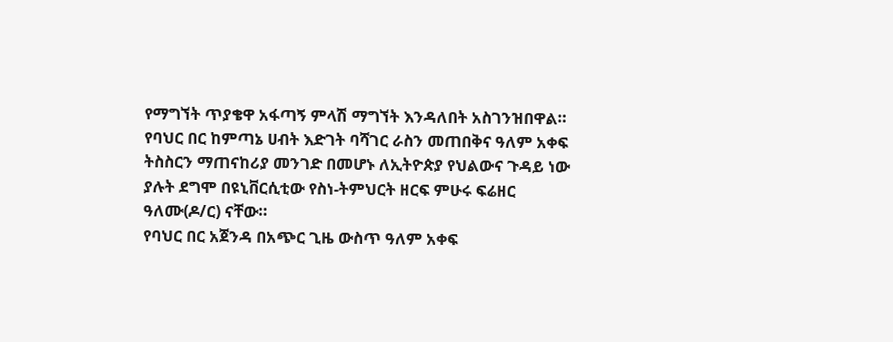የማግኘት ጥያቄዋ አፋጣኝ ምላሽ ማግኘት እንዳለበት አስገንዝበዋል።
የባህር በር ከምጣኔ ሀብት እድገት ባሻገር ራስን መጠበቅና ዓለም አቀፍ ትስስርን ማጠናከሪያ መንገድ በመሆኑ ለኢትዮጵያ የህልውና ጉዳይ ነው ያሉት ደግሞ በዩኒቨርሲቲው የስነ-ትምህርት ዘርፍ ምሁሩ ፍሬዘር ዓለሙ(ዶ/ር) ናቸው።
የባህር በር አጀንዳ በአጭር ጊዜ ውስጥ ዓለም አቀፍ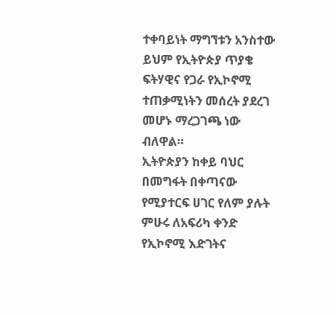ተቀባይነት ማግኘቱን አንስተው ይህም የኢትዮጵያ ጥያቄ ፍትሃዊና የጋራ የኢኮኖሚ ተጠቃሚነትን መሰረት ያደረገ መሆኑ ማረጋገጫ ነው ብለዋል።
ኢትዮጵያን ከቀይ ባህር በመግፋት በቀጣናው የሚያተርፍ ሀገር የለም ያሉት ምሁሩ ለአፍሪካ ቀንድ የኢኮኖሚ እድገትና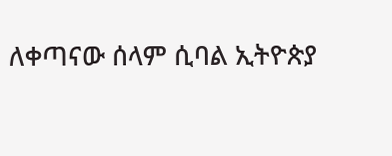ለቀጣናው ሰላም ሲባል ኢትዮጵያ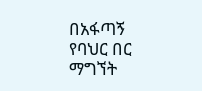በአፋጣኝ የባህር በር ማግኘት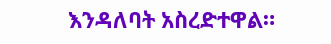እንዳለባት አስረድተዋል።